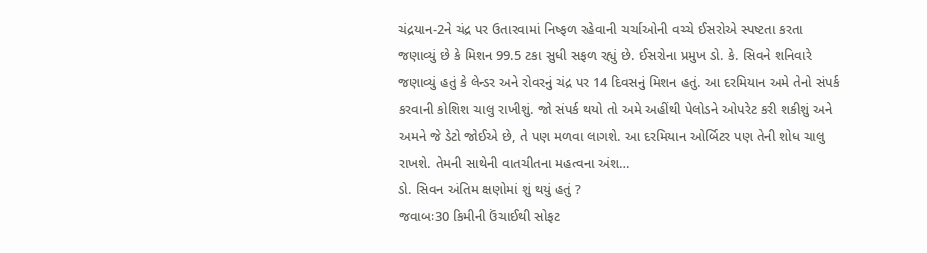ચંદ્રયાન-2ને ચંદ્ર પર ઉતારવામાં નિષ્ફળ રહેવાની ચર્ચાઓની વચ્ચે ઈસરોએ સ્પષ્ટતા કરતા જણાવ્યું છે કે મિશન 99.5 ટકા સુધી સફળ રહ્યું છે. ઈસરોના પ્રમુખ ડો. કે. સિવને શનિવારે જણાવ્યું હતું કે લેન્ડર અને રોવરનું ચંદ્ર પર 14 દિવસનું મિશન હતું. આ દરમિયાન અમે તેનો સંપર્ક કરવાની કોશિશ ચાલુ રાખીશું. જો સંપર્ક થયો તો અમે અહીંથી પેલોડને ઓપરેટ કરી શકીશું અને અમને જે ડેટો જોઈએ છે, તે પણ મળવા લાગશે. આ દરમિયાન ઓર્બિટર પણ તેની શોધ ચાલુ રાખશે. તેમની સાથેની વાતચીતના મહત્વના અંશ…
ડો. સિવન અંતિમ ક્ષણોમાં શું થયું હતું ?
જવાબઃ30 કિમીની ઉંચાઈથી સોફટ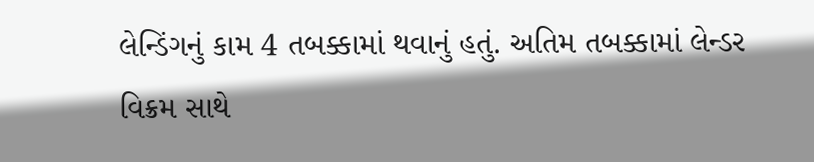લેન્ડિંગનું કામ 4 તબક્કામાં થવાનું હતું. અતિમ તબક્કામાં લેન્ડર વિક્રમ સાથે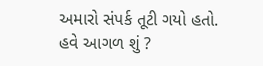અમારો સંપર્ક તૂટી ગયો હતો.
હવે આગળ શું ?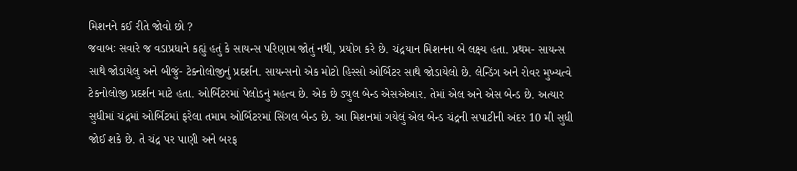મિશનને કઈ રીતે જોવો છો ?
જવાબઃ સવારે જ વડાપ્રધાને કહ્યું હતું કે સાયન્સ પરિણામ જોતું નથી, પ્રયોગ કરે છે. ચંદ્રયાન મિશનના બે લક્ષ્ય હતા. પ્રથમ- સાયન્સ સાથે જોડાયેલુ અને બીજું- ટેક્નોલોજીનું પ્રદર્શન. સાયન્સનો એક મોટો હિસ્સો ઓર્બિટર સાથે જોડાયેલો છે. લેન્ડિંગ અને રોવર મુખ્યત્વે ટેકનોલોજી પ્રદર્શન માટે હતા. ઓર્બિટરમાં પેલોડનું મહત્વ છે. એક છે ડ્યુલ બેન્ડ એસએઆર. તેમાં એલ અને એસ બેન્ડ છે. અત્યાર સુધીમાં ચંદ્રમાં ઓર્બિટમાં ફરેલા તમામ ઓર્બિટરમાં સિંગલ બેન્ડ છે. આ મિશનમાં ગયેલું એલ બેન્ડ ચંદ્રની સપાટીની અંદર 10 મી સુધી જોઈ શકે છે. તે ચંદ્ર પર પાણી અને બરફ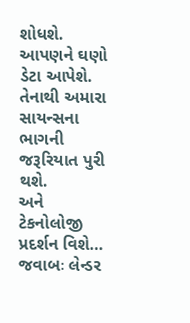શોધશે. આપણને ઘણો ડેટા આપેશે. તેનાથી અમારા સાયન્સના ભાગની જરૂરિયાત પુરી થશે.
અને ટેકનોલોજી પ્રદર્શન વિશે…
જવાબઃ લેન્ડર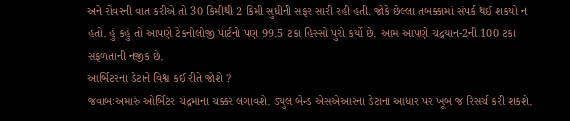અને રોવરની વાત કરીએ તો 30 કિમીથી 2 કિમી સુધીની સફર સારી રહી હતી. જોકે છેલ્લા તબક્કામાં સંપર્ક થઈ શકયો ન હતો. હું કહું તો આપણે ટેકનોલોજી પાર્ટનો પણ 99.5 ટકા હિસ્સો પુરો કર્યો છે. આમ આપણે ચંદ્રયાન-2ની 100 ટકા સફળતાની નજીક છે.
આર્બિટરના ડેટાને વિશ્વ કઈ રીતે જોશે ?
જવાબઃઅમારું ઓર્બિટર ચંદ્રમાના ચક્કર લગાવશે. ડ્યુલ બેન્ડ એસએઆરના ડેટાના આધાર પર ખૂબ જ રિસર્ચ કરી શકશે.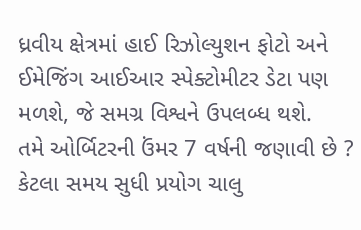ધ્રવીય ક્ષેત્રમાં હાઈ રિઝોલ્યુશન ફોટો અને ઈમેજિંગ આઈઆર સ્પેક્ટોમીટર ડેટા પણ મળશે, જે સમગ્ર વિશ્વને ઉપલબ્ધ થશે.
તમે ઓર્બિટરની ઉંમર 7 વર્ષની જણાવી છે ? કેટલા સમય સુધી પ્રયોગ ચાલુ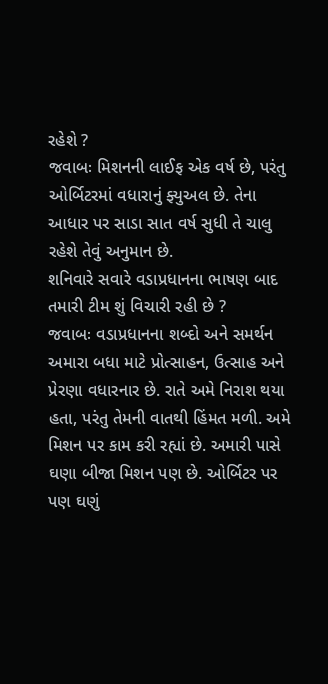રહેશે ?
જવાબઃ મિશનની લાઈફ એક વર્ષ છે, પરંતુ ઓર્બિટરમાં વધારાનું ફ્યુઅલ છે. તેના આધાર પર સાડા સાત વર્ષ સુધી તે ચાલુ રહેશે તેવું અનુમાન છે.
શનિવારે સવારે વડાપ્રધાનના ભાષણ બાદ તમારી ટીમ શું વિચારી રહી છે ?
જવાબઃ વડાપ્રધાનના શબ્દો અને સમર્થન અમારા બધા માટે પ્રોત્સાહન, ઉત્સાહ અને પ્રેરણા વધારનાર છે. રાતે અમે નિરાશ થયા હતા, પરંતુ તેમની વાતથી હિંમત મળી. અમે મિશન પર કામ કરી રહ્યાં છે. અમારી પાસે ઘણા બીજા મિશન પણ છે. ઓર્બિટર પર પણ ઘણું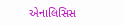એનાલિસિસ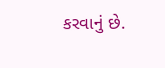કરવાનું છે.